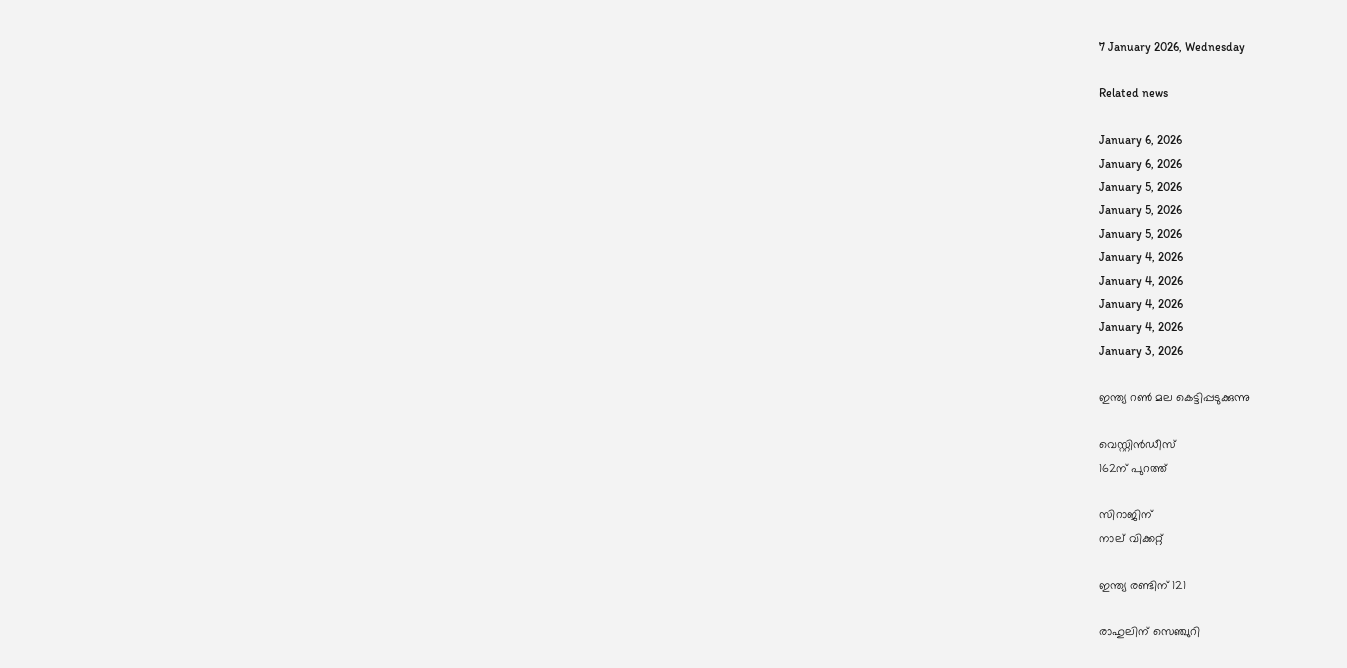7 January 2026, Wednesday

Related news

January 6, 2026
January 6, 2026
January 5, 2026
January 5, 2026
January 5, 2026
January 4, 2026
January 4, 2026
January 4, 2026
January 4, 2026
January 3, 2026

ഇന്ത്യ റണ്‍ മല കെട്ടിപ്പടുക്കുന്നു

വെസ്റ്റിന്‍ഡീസ്
162ന് പുറത്ത്

സിറാജിന്
നാല് വിക്കറ്റ്

ഇന്ത്യ രണ്ടിന് 121

രാഹുലിന് സെഞ്ചുറി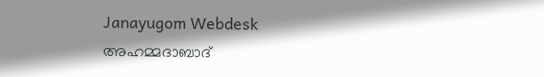Janayugom Webdesk
അഹമ്മദാബാദ്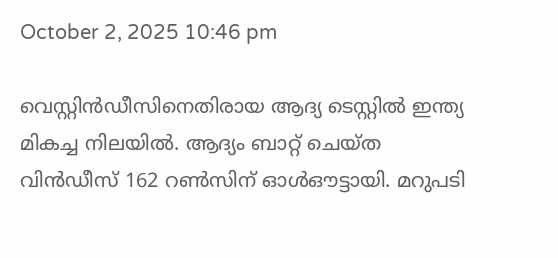October 2, 2025 10:46 pm

വെസ്റ്റിന്‍ഡീസിനെതിരായ ആദ്യ ടെസ്റ്റില്‍ ഇന്ത്യ മികച്ച നിലയില്‍. ആദ്യം ബാറ്റ് ചെയ്ത വിന്‍ഡീസ് 162 റണ്‍സിന് ഓള്‍ഔട്ടായി. മറുപടി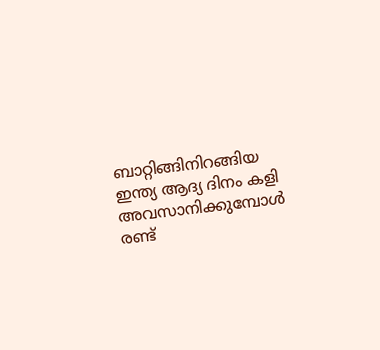ബാറ്റിങ്ങിനിറങ്ങിയ ഇന്ത്യ ആദ്യ ദിനം കളി അവസാനിക്കുമ്പോള്‍ രണ്ട്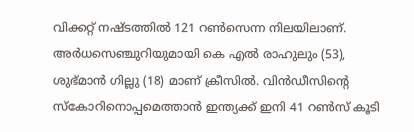വിക്കറ്റ് നഷ്ടത്തില്‍ 121 റണ്‍സെന്ന നിലയിലാണ്. അര്‍ധസെഞ്ചുറിയുമായി കെ എല്‍ രാഹുലും (53), ശുഭ്മാന്‍ ഗില്ലു (18) മാണ് ക്രീസില്‍. വിന്‍ഡീസിന്റെ സ്കോറിനൊപ്പമെത്താന്‍ ഇന്ത്യക്ക് ഇനി 41 റണ്‍സ് കൂടി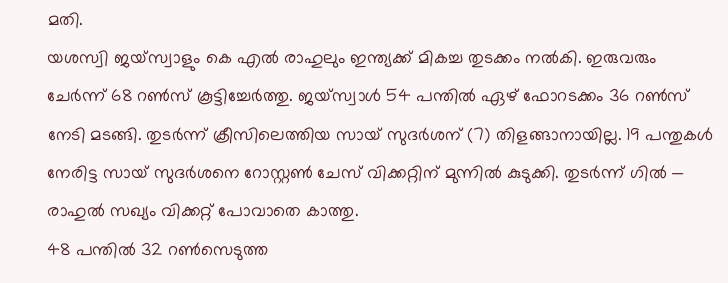മതി.
യശസ്വി ജയ്സ്വാളും കെ എല്‍ രാഹുലും ഇന്ത്യക്ക് മികച്ച തുടക്കം നല്‍കി. ഇരുവരും ചേര്‍ന്ന് 68 റണ്‍സ് കൂട്ടിച്ചേര്‍ത്തു. ജയ്‌സ്വാൾ 54 പന്തിൽ ഏഴ് ഫോറടക്കം 36 റൺസ് നേടി മടങ്ങി. തുടര്‍ന്ന് ക്രീസിലെത്തിയ സായ് സുദര്‍ശന് (7) തിളങ്ങാനായില്ല. 19 പന്തുകള്‍ നേരിട്ട സായ് സുദര്‍ശനെ റോസ്റ്റണ്‍ ചേസ് വിക്കറ്റിന് മുന്നില്‍ കുടുക്കി. തുടര്‍ന്ന് ഗില്‍ — രാഹുല്‍ സഖ്യം വിക്കറ്റ് പോവാതെ കാത്തു.
48 പന്തിൽ 32 റൺസെടുത്ത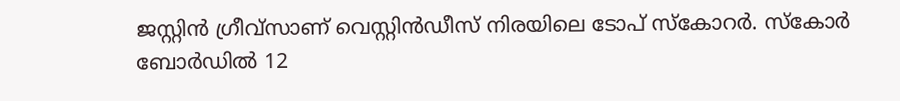ജസ്റ്റിൻ ഗ്രീവ്സാണ് വെസ്റ്റിൻഡീസ് നിരയിലെ ടോപ് സ്കോറർ. സ്കോർ ബോർഡിൽ 12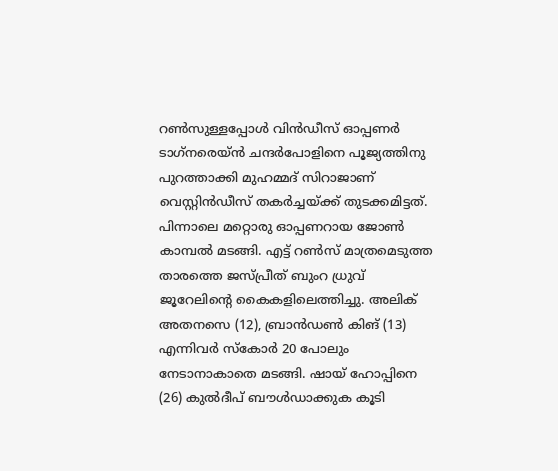റണ്‍സുള്ളപ്പോൾ വിൻഡീസ് ഓപ്പണർ ടാഗ്‍നരെയ്ൻ ചന്ദർപോളിനെ പൂജ്യത്തിനു പുറത്താക്കി മുഹമ്മദ് സിറാജാണ് വെസ്റ്റിന്‍ഡീസ് തകര്‍ച്ചയ്ക്ക് തുടക്കമിട്ടത്. പിന്നാലെ മറ്റൊരു ഓപ്പണറായ ജോണ്‍ കാമ്പല്‍ മടങ്ങി. എട്ട് റണ്‍സ് മാത്രമെടുത്ത താരത്തെ ജസ്പ്രീത് ബുംറ ധ്രുവ് ജൂറേലിന്റെ കൈകളിലെത്തിച്ചു. അലിക് അതനസെ (12), ബ്രാന്‍ഡണ്‍ കിങ് (13) എന്നിവര്‍ സ്കോര്‍ 20 പോലും നേടാനാകാതെ മടങ്ങി. ഷായ് ഹോപ്പിനെ (26) കുല്‍ദീപ് ബൗള്‍ഡാക്കുക കൂടി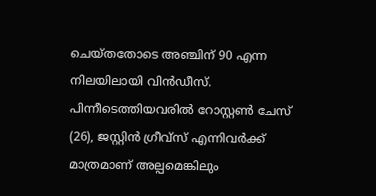ചെയ്തതോടെ അഞ്ചിന് 90 എന്ന നിലയിലായി വിന്‍ഡീസ്. പിന്നീടെത്തിയവരില്‍ റോസ്റ്റണ്‍ ചേസ് (26), ജസ്റ്റിൻ ഗ്രീവ്സ് എന്നിവര്‍ക്ക് മാത്രമാണ് അല്പമെങ്കിലും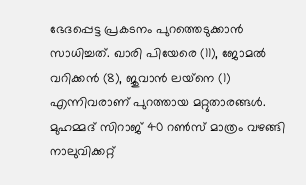ഭേദപ്പെട്ട പ്രകടനം പുറത്തെടുക്കാന്‍ സാധിച്ചത്. ഖാരി പിയേരെ (11), ജോമല്‍ വറിക്കന്‍ (8), ജുവാന്‍ ലയ്‌നെ (1) എന്നിവരാണ് പുറത്തായ മറ്റുതാരങ്ങള്‍. മുഹമ്മദ് സിറാജ് 40 റണ്‍സ് മാത്രം വഴങ്ങി നാലുവിക്കറ്റ്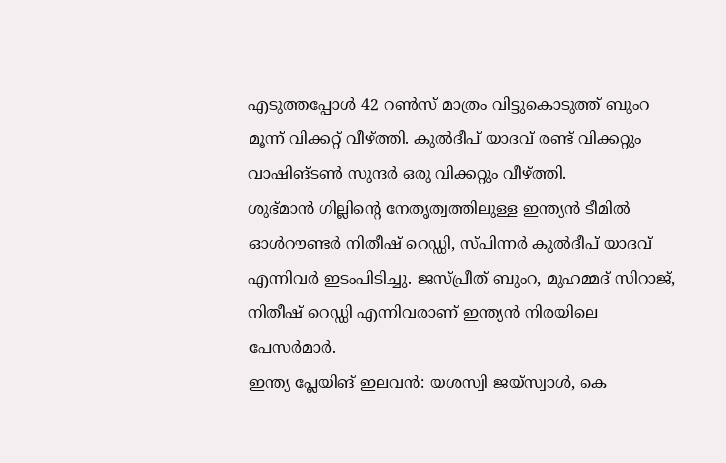എടുത്തപ്പോള്‍ 42 റണ്‍സ് മാത്രം വിട്ടുകൊടുത്ത് ബുംറ മൂന്ന് വിക്കറ്റ് വീഴ്ത്തി. കുല്‍ദീപ് യാദവ് രണ്ട് വിക്കറ്റും വാഷിങ്ടണ്‍ സുന്ദര്‍ ഒരു വിക്കറ്റും വീഴ്ത്തി.
ശുഭ്മാൻ ഗില്ലിന്റെ നേതൃത്വത്തിലുള്ള ഇന്ത്യൻ ടീമിൽ ഓൾറൗണ്ടർ നിതീഷ് റെഡ്ഡി, സ്പിന്നർ കുൽദീപ് യാദവ് എന്നിവർ ഇടംപിടിച്ചു. ജസ്പ്രീത് ബുംറ, മുഹമ്മദ് സിറാജ്, നിതീഷ് റെഡ്ഡി എന്നിവരാണ് ഇന്ത്യന്‍ നിരയിലെ പേസര്‍മാര്‍.
ഇന്ത്യ പ്ലേയിങ് ഇലവന്‍: യശസ്വി ജയ്സ്വാള്‍, കെ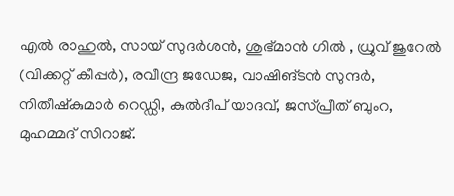എല്‍ രാഹുല്‍, സായ് സുദര്‍ശന്‍, ശുഭ്മാന്‍ ഗില്‍ , ധ്രുവ് ജുറേല്‍ (വിക്കറ്റ് കീപ്പര്‍), രവീന്ദ്ര ജഡേജ, വാഷിങ്ടന്‍ സുന്ദര്‍, നിതീഷ്‌കുമാര്‍ റെഡ്ഡി, കുല്‍ദീപ് യാദവ്, ജസ്പ്രീത് ബുംറ, മുഹമ്മദ് സിറാജ്.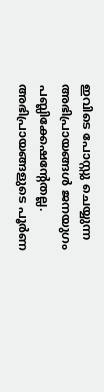ഇവിടെ പോസ്റ്റു ചെയ്യുന്ന അഭിപ്രായങ്ങള്‍ ജനയുഗം പബ്ലിക്കേഷന്റേതല്ല. അഭിപ്രായങ്ങളുടെ പൂര്‍ണ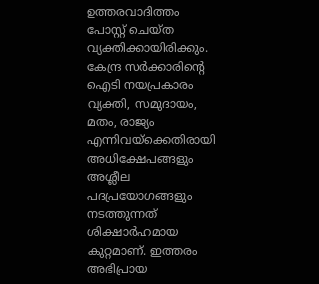ഉത്തരവാദിത്തം പോസ്റ്റ് ചെയ്ത വ്യക്തിക്കായിരിക്കും. കേന്ദ്ര സര്‍ക്കാരിന്റെ ഐടി നയപ്രകാരം വ്യക്തി, സമുദായം, മതം, രാജ്യം എന്നിവയ്‌ക്കെതിരായി അധിക്ഷേപങ്ങളും അശ്ലീല പദപ്രയോഗങ്ങളും നടത്തുന്നത് ശിക്ഷാര്‍ഹമായ കുറ്റമാണ്. ഇത്തരം അഭിപ്രായ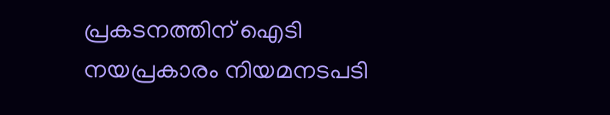പ്രകടനത്തിന് ഐടി നയപ്രകാരം നിയമനടപടി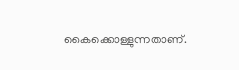കൈക്കൊള്ളുന്നതാണ്.